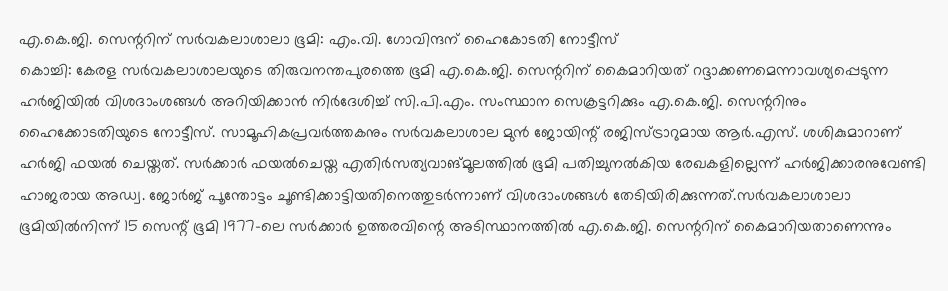എ.കെ.ജി. സെന്ററിന് സർവകലാശാലാ ഭൂമി: എം.വി. ഗോവിന്ദന് ഹൈകോടതി നോട്ടീസ്
കൊച്ചി: കേരള സർവകലാശാലയുടെ തിരുവനന്തപുരത്തെ ഭൂമി എ.കെ.ജി. സെന്ററിന് കൈമാറിയത് റദ്ദാക്കണമെന്നാവശ്യപ്പെടുന്ന ഹർജിയിൽ വിശദാംശങ്ങൾ അറിയിക്കാൻ നിർദേശിച്ച് സി.പി.എം. സംസ്ഥാന സെക്രട്ടറിക്കും എ.കെ.ജി. സെന്ററിനും ഹൈക്കോടതിയുടെ നോട്ടീസ്. സാമൂഹികപ്രവർത്തകനും സർവകലാശാല മുൻ ജോയിന്റ് രജിസ്ട്രാറുമായ ആർ.എസ്. ശശികുമാറാണ് ഹർജി ഫയൽ ചെയ്തത്. സർക്കാർ ഫയൽചെയ്ത എതിർസത്യവാങ്മൂലത്തിൽ ഭൂമി പതിച്ചുനൽകിയ രേഖകളില്ലെന്ന് ഹർജിക്കാരനുവേണ്ടി ഹാജരായ അഡ്വ. ജോർജ് പൂന്തോട്ടം ചൂണ്ടിക്കാട്ടിയതിനെത്തുടർന്നാണ് വിശദാംശങ്ങൾ തേടിയിരിക്കുന്നത്.സർവകലാശാലാ ഭൂമിയിൽനിന്ന് 15 സെന്റ് ഭൂമി 1977-ലെ സർക്കാർ ഉത്തരവിന്റെ അടിസ്ഥാനത്തിൽ എ.കെ.ജി. സെന്ററിന് കൈമാറിയതാണെന്നും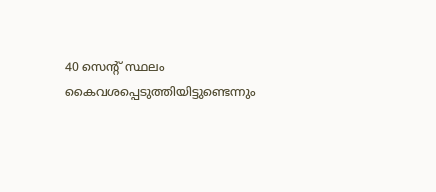40 സെന്റ് സ്ഥലം കൈവശപ്പെടുത്തിയിട്ടുണ്ടെന്നും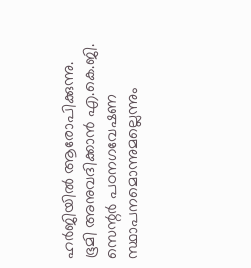ഹർജിയിൽ ആരോപിക്കുന്നു. ഭൂമി അനുവദിക്കാൻ എ.കെ.ജി. സെന്റർ പഠനഗവേഷണ സ്ഥാപനമൊന്നുമല്ലെന്നും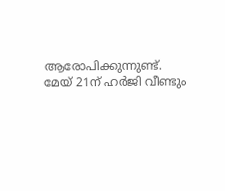ആരോപിക്കുന്നുണ്ട്. മേയ് 21ന് ഹർജി വീണ്ടും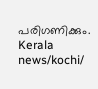പരിഗണിക്കും. Kerala news/kochi/